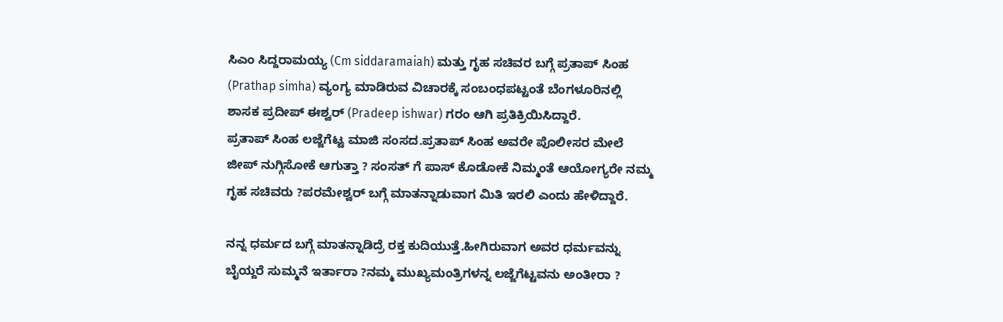ಸಿಎಂ ಸಿದ್ದರಾಮಯ್ಯ (Cm siddaramaiah) ಮತ್ತು ಗೃಹ ಸಚಿವರ ಬಗ್ಗೆ ಪ್ರತಾಪ್ ಸಿಂಹ (Prathap simha) ವ್ಯಂಗ್ಯ ಮಾಡಿರುವ ವಿಚಾರಕ್ಕೆ ಸಂಬಂಧಪಟ್ಟಂತೆ ಬೆಂಗಳೂರಿನಲ್ಲಿ ಶಾಸಕ ಪ್ರದೀಪ್ ಈಶ್ವರ್ (Pradeep ishwar) ಗರಂ ಆಗಿ ಪ್ರತಿಕ್ರಿಯಿಸಿದ್ದಾರೆ.
ಪ್ರತಾಪ್ ಸಿಂಹ ಲಜ್ಜೆಗೆಟ್ಟ ಮಾಜಿ ಸಂಸದ.ಪ್ರತಾಪ್ ಸಿಂಹ ಅವರೇ ಪೊಲೀಸರ ಮೇಲೆ ಜೀಪ್ ನುಗ್ಗಿಸೋಕೆ ಆಗುತ್ತಾ ? ಸಂಸತ್ ಗೆ ಪಾಸ್ ಕೊಡೋಕೆ ನಿಮ್ಮಂತೆ ಆಯೋಗ್ಯರೇ ನಮ್ಮ ಗೃಹ ಸಚಿವರು ?ಪರಮೇಶ್ವರ್ ಬಗ್ಗೆ ಮಾತನ್ನಾಡುವಾಗ ಮಿತಿ ಇರಲಿ ಎಂದು ಹೇಳಿದ್ದಾರೆ.

ನನ್ನ ಧರ್ಮದ ಬಗ್ಗೆ ಮಾತನ್ನಾಡಿದ್ರೆ ರಕ್ತ ಕುದಿಯುತ್ತೆ.ಹೀಗಿರುವಾಗ ಅವರ ಧರ್ಮವನ್ನು ಬೈಯ್ದರೆ ಸುಮ್ಮನೆ ಇರ್ತಾರಾ ?ನಮ್ಮ ಮುಖ್ಯಮಂತ್ರಿಗಳನ್ನ ಲಜ್ಜೆಗೆಟ್ಟವನು ಅಂತೀರಾ ?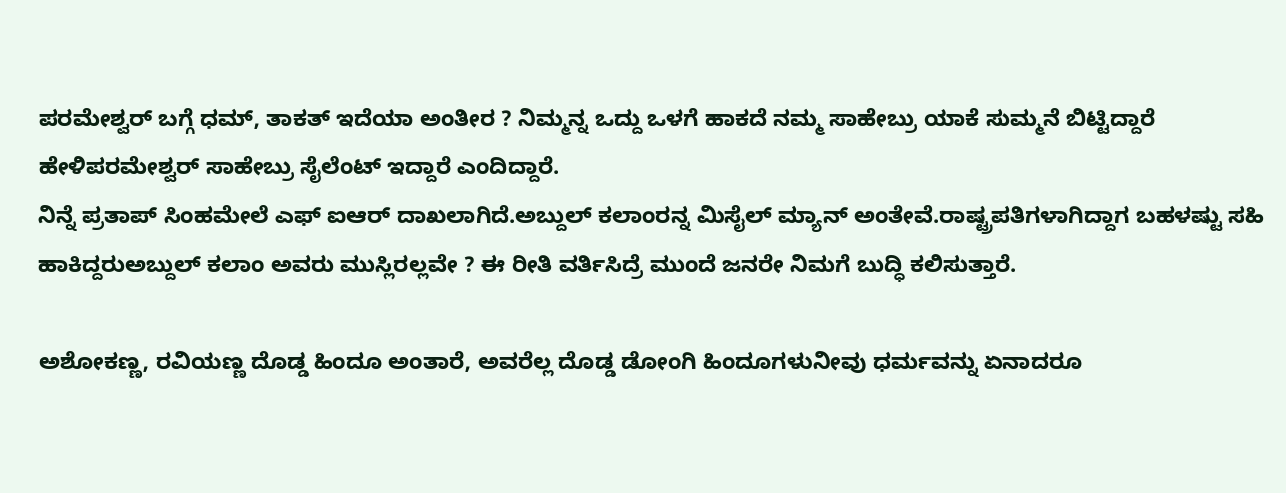ಪರಮೇಶ್ವರ್ ಬಗ್ಗೆ ಧಮ್, ತಾಕತ್ ಇದೆಯಾ ಅಂತೀರ ? ನಿಮ್ಮನ್ನ ಒದ್ದು ಒಳಗೆ ಹಾಕದೆ ನಮ್ಮ ಸಾಹೇಬ್ರು ಯಾಕೆ ಸುಮ್ಮನೆ ಬಿಟ್ಟಿದ್ದಾರೆ ಹೇಳಿಪರಮೇಶ್ವರ್ ಸಾಹೇಬ್ರು ಸೈಲೆಂಟ್ ಇದ್ದಾರೆ ಎಂದಿದ್ದಾರೆ.
ನಿನ್ನೆ ಪ್ರತಾಪ್ ಸಿಂಹಮೇಲೆ ಎಫ್ ಐಆರ್ ದಾಖಲಾಗಿದೆ.ಅಬ್ದುಲ್ ಕಲಾಂರನ್ನ ಮಿಸೈಲ್ ಮ್ಯಾನ್ ಅಂತೇವೆ.ರಾಷ್ಟ್ರಪತಿಗಳಾಗಿದ್ದಾಗ ಬಹಳಷ್ಟು ಸಹಿ ಹಾಕಿದ್ದರುಅಬ್ದುಲ್ ಕಲಾಂ ಅವರು ಮುಸ್ಲಿರಲ್ಲವೇ ? ಈ ರೀತಿ ವರ್ತಿಸಿದ್ರೆ ಮುಂದೆ ಜನರೇ ನಿಮಗೆ ಬುದ್ಧಿ ಕಲಿಸುತ್ತಾರೆ.

ಅಶೋಕಣ್ಣ, ರವಿಯಣ್ಣ ದೊಡ್ಡ ಹಿಂದೂ ಅಂತಾರೆ, ಅವರೆಲ್ಲ ದೊಡ್ಡ ಡೋಂಗಿ ಹಿಂದೂಗಳುನೀವು ಧರ್ಮವನ್ನು ಏನಾದರೂ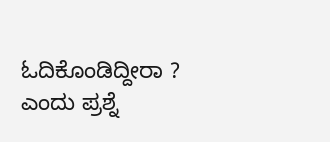ಓದಿಕೊಂಡಿದ್ದೀರಾ ? ಎಂದು ಪ್ರಶ್ನೆ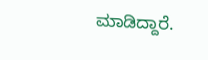ಮಾಡಿದ್ದಾರೆ.